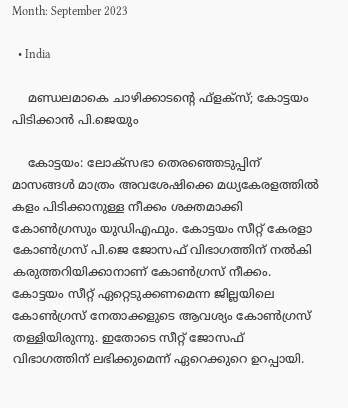Month: September 2023

  • India

    മണ്ഡലമാകെ ചാഴിക്കാടന്റെ ഫ്‌ളക്‌സ്; കോട്ടയം പിടിക്കാന്‍ പി.ജെയും

    കോട്ടയം: ലോക്‌സഭാ തെരഞ്ഞെടുപ്പിന് മാസങ്ങള്‍ മാത്രം അവശേഷിക്കെ മധ്യകേരളത്തില്‍ കളം പിടിക്കാനുള്ള നീക്കം ശക്തമാക്കി കോണ്‍ഗ്രസും യുഡിഎഫും. കോട്ടയം സീറ്റ് കേരളാ കോണ്‍ഗ്രസ് പി.ജെ ജോസഫ് വിഭാഗത്തിന് നല്‍കി കരുത്തറിയിക്കാനാണ് കോണ്‍ഗ്രസ് നീക്കം. കോട്ടയം സീറ്റ് ഏറ്റെടുക്കണമെന്ന ജില്ലയിലെ കോണ്‍ഗ്രസ് നേതാക്കളുടെ ആവശ്യം കോണ്‍ഗ്രസ് തള്ളിയിരുന്നു. ഇതോടെ സീറ്റ് ജോസഫ് വിഭാഗത്തിന് ലഭിക്കുമെന്ന് ഏറെക്കുറെ ഉറപ്പായി.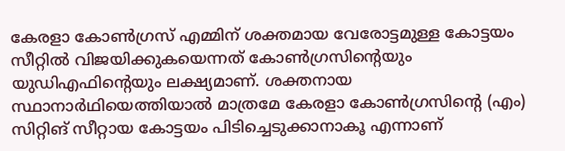കേരളാ കോണ്‍ഗ്രസ് എമ്മിന് ശക്തമായ വേരോട്ടമുള്ള കോട്ടയം സീറ്റില്‍ വിജയിക്കുകയെന്നത് കോണ്‍ഗ്രസിന്റെയും യുഡിഎഫിന്റെയും ലക്ഷ്യമാണ്. ശക്തനായ സ്ഥാനാര്‍ഥിയെത്തിയാല്‍ മാത്രമേ കേരളാ കോണ്‍ഗ്രസിന്റെ (എം) സിറ്റിങ് സീറ്റായ കോട്ടയം പിടിച്ചെടുക്കാനാകൂ എന്നാണ്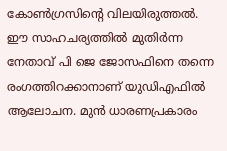കോണ്‍ഗ്രസിന്റെ വിലയിരുത്തല്‍. ഈ സാഹചര്യത്തില്‍ മുതിര്‍ന്ന നേതാവ് പി ജെ ജോസഫിനെ തന്നെ രംഗത്തിറക്കാനാണ് യുഡിഎഫില്‍ ആലോചന. മുന്‍ ധാരണപ്രകാരം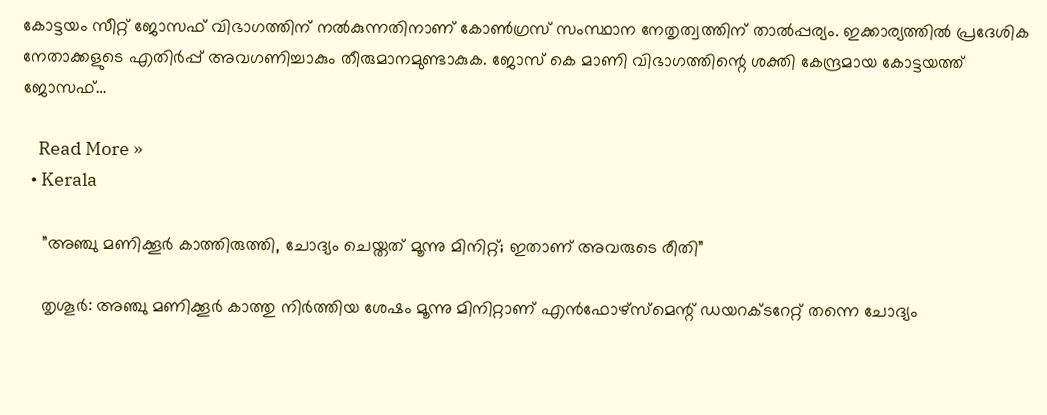കോട്ടയം സീറ്റ് ജോസഫ് വിഭാഗത്തിന് നല്‍കുന്നതിനാണ് കോണ്‍ഗ്രസ് സംസ്ഥാന നേതൃത്വത്തിന് താല്‍പ്പര്യം. ഇക്കാര്യത്തില്‍ പ്രദേശിക നേതാക്കളുടെ എതിര്‍പ്പ് അവഗണിച്ചാകും തീരുമാനമുണ്ടാകുക. ജോസ് കെ മാണി വിഭാഗത്തിന്റെ ശക്തി കേന്ദ്രമായ കോട്ടയത്ത് ജോസഫ്…

    Read More »
  • Kerala

    ”അഞ്ചു മണിക്കൂര്‍ കാത്തിരുത്തി, ചോദ്യം ചെയ്തത് മൂന്നു മിനിറ്റ്; ഇതാണ് അവരുടെ രീതി”

    തൃശൂര്‍: അഞ്ചു മണിക്കൂര്‍ കാത്തു നിര്‍ത്തിയ ശേഷം മൂന്നു മിനിറ്റാണ് എന്‍ഫോഴ്സ്മെന്റ് ഡയറക്ടറേറ്റ് തന്നെ ചോദ്യം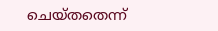ചെയ്തതെന്ന്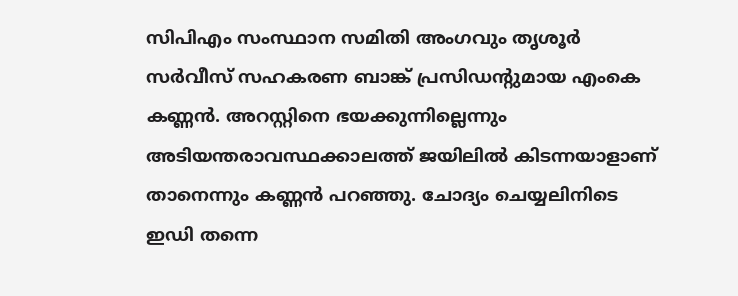സിപിഎം സംസ്ഥാന സമിതി അംഗവും തൃശൂര്‍ സര്‍വീസ് സഹകരണ ബാങ്ക് പ്രസിഡന്റുമായ എംകെ കണ്ണന്‍. അറസ്റ്റിനെ ഭയക്കുന്നില്ലെന്നും അടിയന്തരാവസ്ഥക്കാലത്ത് ജയിലില്‍ കിടന്നയാളാണ് താനെന്നും കണ്ണന്‍ പറഞ്ഞു. ചോദ്യം ചെയ്യലിനിടെ ഇഡി തന്നെ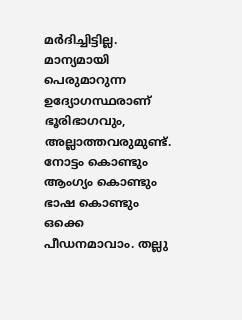മര്‍ദിച്ചിട്ടില്ല. മാന്യമായി പെരുമാറുന്ന ഉദ്യോഗസ്ഥരാണ് ഭൂരിഭാഗവും, അല്ലാത്തവരുമുണ്ട്. നോട്ടം കൊണ്ടും ആംഗ്യം കൊണ്ടും ഭാഷ കൊണ്ടും ഒക്കെ പീഡനമാവാം. തല്ലു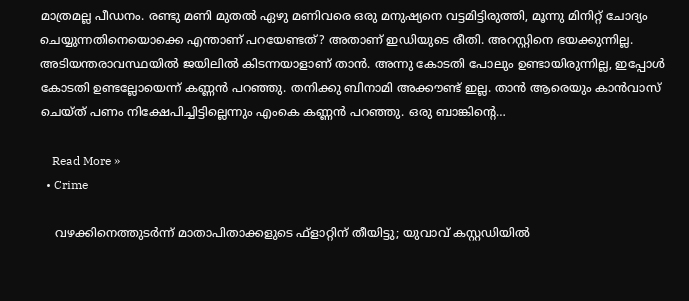മാത്രമല്ല പീഡനം. രണ്ടു മണി മുതല്‍ ഏഴു മണിവരെ ഒരു മനുഷ്യനെ വട്ടമിട്ടിരുത്തി, മൂന്നു മിനിറ്റ് ചോദ്യം ചെയ്യുന്നതിനെയൊക്കെ എന്താണ് പറയേണ്ടത്? അതാണ് ഇഡിയുടെ രീതി. അറസ്റ്റിനെ ഭയക്കുന്നില്ല. അടിയന്തരാവസ്ഥയില്‍ ജയിലില്‍ കിടന്നയാളാണ് താന്‍. അന്നു കോടതി പോലും ഉണ്ടായിരുന്നില്ല, ഇപ്പോള്‍ കോടതി ഉണ്ടല്ലോയെന്ന് കണ്ണന്‍ പറഞ്ഞു. തനിക്കു ബിനാമി അക്കൗണ്ട് ഇല്ല. താന്‍ ആരെയും കാന്‍വാസ് ചെയ്ത് പണം നിക്ഷേപിച്ചിട്ടില്ലെന്നും എംകെ കണ്ണന്‍ പറഞ്ഞു. ഒരു ബാങ്കിന്റെ…

    Read More »
  • Crime

    വഴക്കിനെത്തുടര്‍ന്ന് മാതാപിതാക്കളുടെ ഫ്ളാറ്റിന് തീയിട്ടു; യുവാവ് കസ്റ്റഡിയില്‍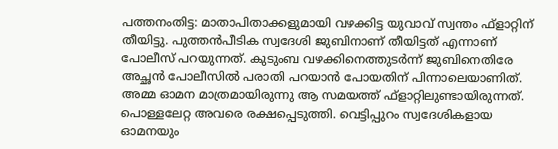പത്തനംതിട്ട: മാതാപിതാക്കളുമായി വഴക്കിട്ട യുവാവ് സ്വന്തം ഫ്ളാറ്റിന് തീയിട്ടു. പുത്തന്‍പീടിക സ്വദേശി ജുബിനാണ് തീയിട്ടത് എന്നാണ് പോലീസ് പറയുന്നത്. കുടുംബ വഴക്കിനെത്തുടര്‍ന്ന് ജുബിനെതിരേ അച്ഛന്‍ പോലീസില്‍ പരാതി പറയാന്‍ പോയതിന് പിന്നാലെയാണിത്. അമ്മ ഓമന മാത്രമായിരുന്നു ആ സമയത്ത് ഫ്ളാറ്റിലുണ്ടായിരുന്നത്. പൊള്ളലേറ്റ അവരെ രക്ഷപ്പെടുത്തി. വെട്ടിപ്പുറം സ്വദേശികളായ ഓമനയും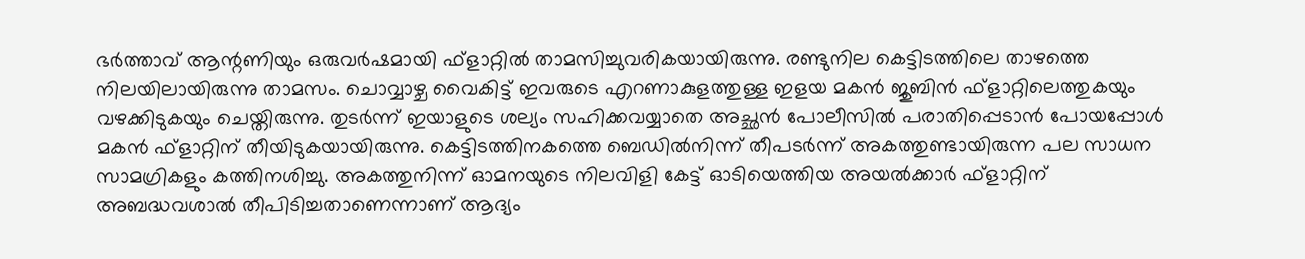ഭര്‍ത്താവ് ആന്റണിയും ഒരുവര്‍ഷമായി ഫ്ളാറ്റില്‍ താമസിച്ചുവരികയായിരുന്നു. രണ്ടുനില കെട്ടിടത്തിലെ താഴത്തെ നിലയിലായിരുന്നു താമസം. ചൊവ്വാഴ്ച വൈകിട്ട് ഇവരുടെ എറണാകുളത്തുള്ള ഇളയ മകന്‍ ജുബിന്‍ ഫ്ളാറ്റിലെത്തുകയും വഴക്കിടുകയും ചെയ്തിരുന്നു. തുടര്‍ന്ന് ഇയാളുടെ ശല്യം സഹിക്കവയ്യാതെ അച്ഛന്‍ പോലീസില്‍ പരാതിപ്പെടാന്‍ പോയപ്പോള്‍ മകന്‍ ഫ്ളാറ്റിന് തീയിടുകയായിരുന്നു. കെട്ടിടത്തിനകത്തെ ബെഡില്‍നിന്ന് തീപടര്‍ന്ന് അകത്തുണ്ടായിരുന്ന പല സാധന സാമഗ്രികളും കത്തിനശിച്ചു. അകത്തുനിന്ന് ഓമനയുടെ നിലവിളി കേട്ട് ഓടിയെത്തിയ അയല്‍ക്കാര്‍ ഫ്ളാറ്റിന് അബദ്ധവശാല്‍ തീപിടിച്ചതാണെന്നാണ് ആദ്യം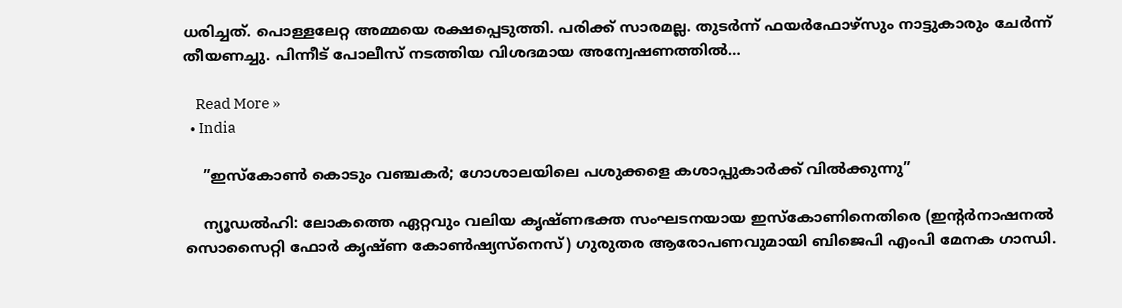ധരിച്ചത്. പൊള്ളലേറ്റ അമ്മയെ രക്ഷപ്പെടുത്തി. പരിക്ക് സാരമല്ല. തുടര്‍ന്ന് ഫയര്‍ഫോഴ്സും നാട്ടുകാരും ചേര്‍ന്ന് തീയണച്ചു. പിന്നീട് പോലീസ് നടത്തിയ വിശദമായ അന്വേഷണത്തില്‍…

    Read More »
  • India

    ”ഇസ്‌കോണ്‍ കൊടും വഞ്ചകര്‍; ഗോശാലയിലെ പശുക്കളെ കശാപ്പുകാര്‍ക്ക് വില്‍ക്കുന്നു”

    ന്യൂഡല്‍ഹി: ലോകത്തെ ഏറ്റവും വലിയ കൃഷ്ണഭക്ത സംഘടനയായ ഇസ്‌കോണിനെതിരെ (ഇന്റര്‍നാഷനല്‍ സൊസൈറ്റി ഫോര്‍ കൃഷ്ണ കോണ്‍ഷ്യസ്‌നെസ്) ഗുരുതര ആരോപണവുമായി ബിജെപി എംപി മേനക ഗാന്ധി.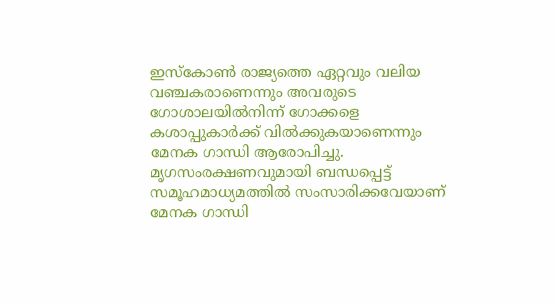ഇസ്‌കോണ്‍ രാജ്യത്തെ ഏറ്റവും വലിയ വഞ്ചകരാണെന്നും അവരുടെ ഗോശാലയില്‍നിന്ന് ഗോക്കളെ കശാപ്പുകാര്‍ക്ക് വില്‍ക്കുകയാണെന്നും മേനക ഗാന്ധി ആരോപിച്ചു. മൃഗസംരക്ഷണവുമായി ബന്ധപ്പെട്ട് സമൂഹമാധ്യമത്തില്‍ സംസാരിക്കവേയാണ് മേനക ഗാന്ധി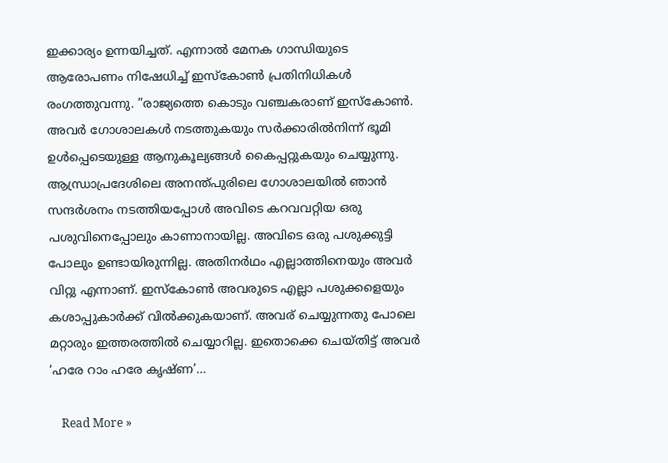ഇക്കാര്യം ഉന്നയിച്ചത്. എന്നാല്‍ മേനക ഗാന്ധിയുടെ ആരോപണം നിഷേധിച്ച് ഇസ്‌കോണ്‍ പ്രതിനിധികള്‍ രംഗത്തുവന്നു. ”രാജ്യത്തെ കൊടും വഞ്ചകരാണ് ഇസ്‌കോണ്‍. അവര്‍ ഗോശാലകള്‍ നടത്തുകയും സര്‍ക്കാരില്‍നിന്ന് ഭൂമി ഉള്‍പ്പെടെയുള്ള ആനുകൂല്യങ്ങള്‍ കൈപ്പറ്റുകയും ചെയ്യുന്നു. ആന്ധ്രാപ്രദേശിലെ അനന്ത്പുരിലെ ഗോശാലയില്‍ ഞാന്‍ സന്ദര്‍ശനം നടത്തിയപ്പോള്‍ അവിടെ കറവവറ്റിയ ഒരു പശുവിനെപ്പോലും കാണാനായില്ല. അവിടെ ഒരു പശുക്കുട്ടി പോലും ഉണ്ടായിരുന്നില്ല. അതിനര്‍ഥം എല്ലാത്തിനെയും അവര്‍ വിറ്റു എന്നാണ്. ഇസ്‌കോണ്‍ അവരുടെ എല്ലാ പശുക്കളെയും കശാപ്പുകാര്‍ക്ക് വില്‍ക്കുകയാണ്. അവര് ചെയ്യുന്നതു പോലെ മറ്റാരും ഇത്തരത്തില്‍ ചെയ്യാറില്ല. ഇതൊക്കെ ചെയ്തിട്ട് അവര്‍ ‘ഹരേ റാം ഹരേ കൃഷ്ണ’…

    Read More »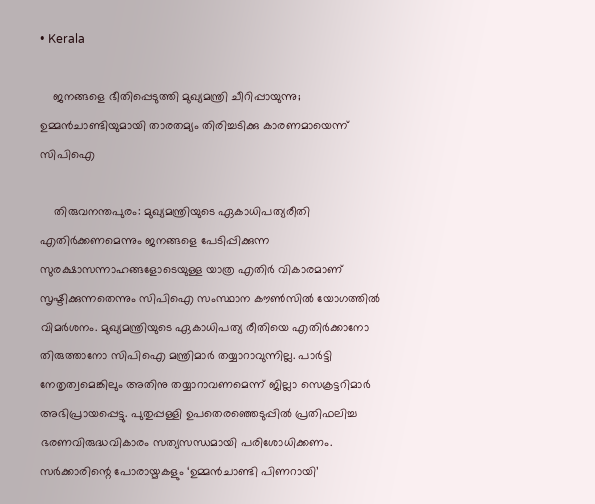• Kerala

    ജനങ്ങളെ ഭീതിപ്പെടുത്തി മുഖ്യമന്ത്രി ചീറിപ്പായുന്നു; ഉമ്മന്‍ചാണ്ടിയുമായി താരതമ്യം തിരിച്ചടിക്കു കാരണമായെന്ന് സിപിഐ

    തിരുവനന്തപുരം: മുഖ്യമന്ത്രിയുടെ ഏകാധിപത്യരീതി എതിര്‍ക്കണമെന്നും ജനങ്ങളെ പേടിപ്പിക്കുന്ന സുരക്ഷാസന്നാഹങ്ങളോടെയുള്ള യാത്ര എതിര്‍ വികാരമാണ് സൃഷ്ടിക്കുന്നതെന്നും സിപിഐ സംസ്ഥാന കൗണ്‍സില്‍ യോഗത്തില്‍ വിമര്‍ശനം. മുഖ്യമന്ത്രിയുടെ ഏകാധിപത്യ രീതിയെ എതിര്‍ക്കാനോ തിരുത്താനോ സിപിഐ മന്ത്രിമാര്‍ തയ്യാറാവുന്നില്ല. പാര്‍ട്ടി നേതൃത്വമെങ്കിലും അതിനു തയ്യാറാവണമെന്ന് ജില്ലാ സെക്രട്ടറിമാര്‍ അഭിപ്രായപ്പെട്ടു. പുതുപ്പള്ളി ഉപതെരഞ്ഞെടുപ്പില്‍ പ്രതിഫലിച്ച ഭരണവിരുദ്ധവികാരം സത്യസന്ധമായി പരിശോധിക്കണം. സര്‍ക്കാരിന്റെ പോരായ്മകളും ‘ഉമ്മന്‍ചാണ്ടി പിണറായി’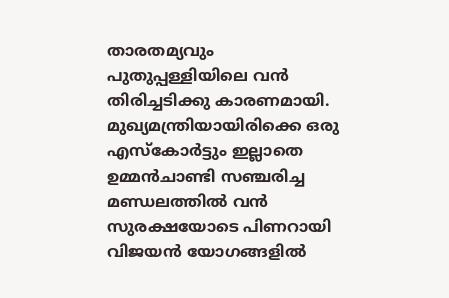താരതമ്യവും പുതുപ്പള്ളിയിലെ വന്‍ തിരിച്ചടിക്കു കാരണമായി. മുഖ്യമന്ത്രിയായിരിക്കെ ഒരു എസ്‌കോര്‍ട്ടും ഇല്ലാതെ ഉമ്മന്‍ചാണ്ടി സഞ്ചരിച്ച മണ്ഡലത്തില്‍ വന്‍ സുരക്ഷയോടെ പിണറായി വിജയന്‍ യോഗങ്ങളില്‍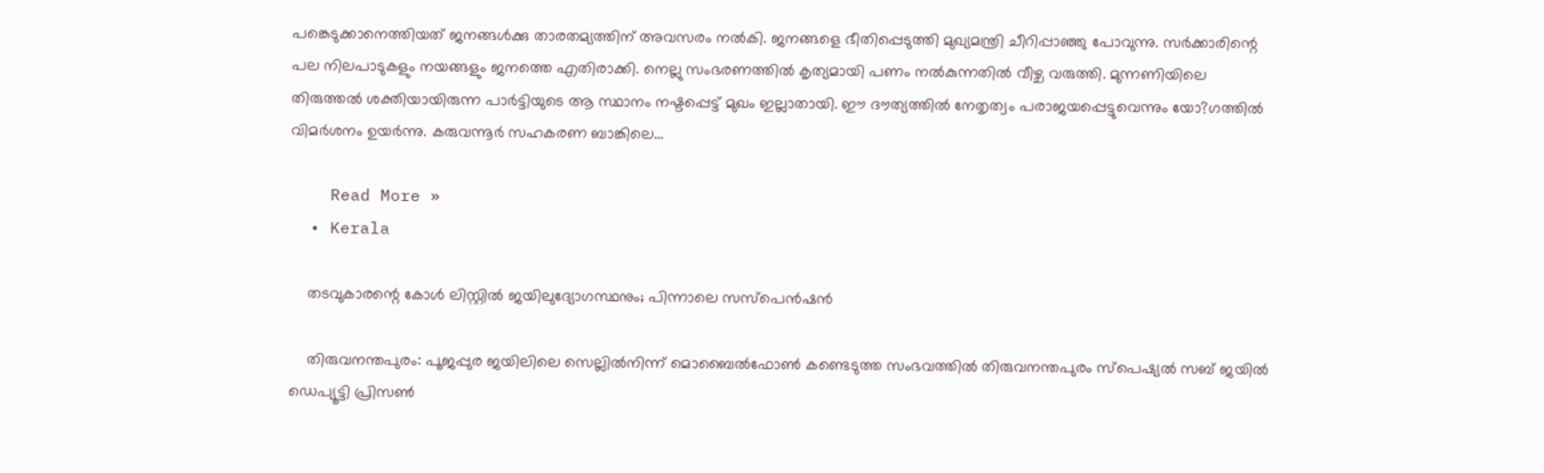പങ്കെടുക്കാനെത്തിയത് ജനങ്ങള്‍ക്കു താരതമ്യത്തിന് അവസരം നല്‍കി. ജനങ്ങളെ ഭീതിപ്പെടുത്തി മുഖ്യമന്ത്രി ചീറിപ്പാഞ്ഞു പോവുന്നു. സര്‍ക്കാരിന്റെ പല നിലപാടുകളും നയങ്ങളും ജനത്തെ എതിരാക്കി. നെല്ലു സംഭരണത്തില്‍ കൃത്യമായി പണം നല്‍കുന്നതില്‍ വീഴ്ച വരുത്തി. മുന്നണിയിലെ തിരുത്തല്‍ ശക്തിയായിരുന്ന പാര്‍ട്ടിയുടെ ആ സ്ഥാനം നഷ്ടപ്പെട്ട് മുഖം ഇല്ലാതായി. ഈ ദൗത്യത്തില്‍ നേതൃത്വം പരാജയപ്പെട്ടുവെന്നും യോ?ഗത്തില്‍ വിമര്‍ശനം ഉയര്‍ന്നു. കരുവന്നൂര്‍ സഹകരണ ബാങ്കിലെ…

    Read More »
  • Kerala

    തടവുകാരന്റെ കോള്‍ ലിസ്റ്റില്‍ ജയിലുദ്യോഗസ്ഥനും; പിന്നാലെ സസ്പെന്‍ഷന്‍

    തിരുവനന്തപുരം: പൂജപ്പുര ജയിലിലെ സെല്ലില്‍നിന്ന് മൊബൈല്‍ഫോണ്‍ കണ്ടെടുത്ത സംഭവത്തില്‍ തിരുവനന്തപുരം സ്പെഷ്യല്‍ സബ് ജയില്‍ ഡെപ്യൂട്ടി പ്രിസണ്‍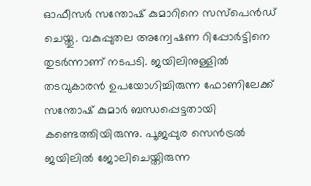ഓഫീസര്‍ സന്തോഷ് കുമാറിനെ സസ്പെന്‍ഡ് ചെയ്തു. വകുപ്പുതല അന്വേഷണ റിപ്പോര്‍ട്ടിനെ തുടര്‍ന്നാണ് നടപടി. ജയിലിനുള്ളില്‍ തടവുകാരന്‍ ഉപയോഗിച്ചിരുന്ന ഫോണിലേക്ക് സന്തോഷ് കുമാര്‍ ബന്ധപ്പെട്ടതായി കണ്ടെത്തിയിരുന്നു. പൂജപ്പുര സെന്‍ട്രല്‍ ജയിലില്‍ ജോലിചെയ്തിരുന്ന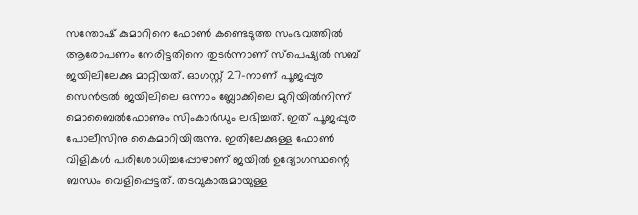സന്തോഷ് കുമാറിനെ ഫോണ്‍ കണ്ടെടുത്ത സംഭവത്തില്‍ ആരോപണം നേരിട്ടതിനെ തുടര്‍ന്നാണ് സ്പെഷ്യല്‍ സബ് ജയിലിലേക്കു മാറ്റിയത്. ഓഗസ്റ്റ് 27-നാണ് പൂജപ്പുര സെന്‍ട്രല്‍ ജയിലിലെ ഒന്നാം ബ്ലോക്കിലെ മുറിയില്‍നിന്ന് മൊബൈല്‍ഫോണും സിംകാര്‍ഡും ലഭിച്ചത്. ഇത് പൂജപ്പുര പോലീസിനു കൈമാറിയിരുന്നു. ഇതിലേക്കുള്ള ഫോണ്‍ വിളികള്‍ പരിശോധിച്ചപ്പോഴാണ് ജയില്‍ ഉദ്യോഗസ്ഥന്റെ ബന്ധം വെളിപ്പെട്ടത്. തടവുകാരുമായുള്ള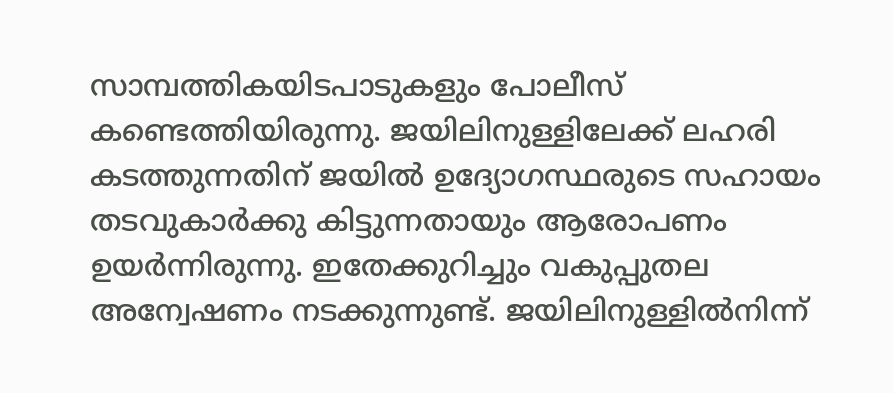സാമ്പത്തികയിടപാടുകളും പോലീസ് കണ്ടെത്തിയിരുന്നു. ജയിലിനുള്ളിലേക്ക് ലഹരി കടത്തുന്നതിന് ജയില്‍ ഉദ്യോഗസ്ഥരുടെ സഹായം തടവുകാര്‍ക്കു കിട്ടുന്നതായും ആരോപണം ഉയര്‍ന്നിരുന്നു. ഇതേക്കുറിച്ചും വകുപ്പുതല അന്വേഷണം നടക്കുന്നുണ്ട്. ജയിലിനുള്ളില്‍നിന്ന്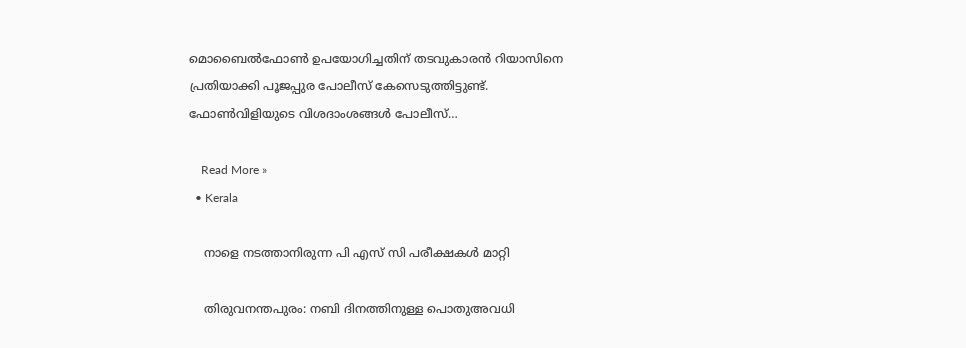മൊബൈല്‍ഫോണ്‍ ഉപയോഗിച്ചതിന് തടവുകാരന്‍ റിയാസിനെ പ്രതിയാക്കി പൂജപ്പുര പോലീസ് കേസെടുത്തിട്ടുണ്ട്. ഫോണ്‍വിളിയുടെ വിശദാംശങ്ങള്‍ പോലീസ്…

    Read More »
  • Kerala

    നാളെ നടത്താനിരുന്ന പി എസ് സി പരീക്ഷകള്‍ മാറ്റി

    തിരുവനന്തപുരം: നബി ദിനത്തിനുള്ള പൊതുഅവധി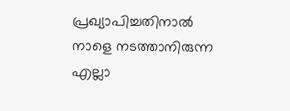പ്രഖ്യാപിച്ചതിനാല്‍ നാളെ നടത്താനിരുന്ന എല്ലാ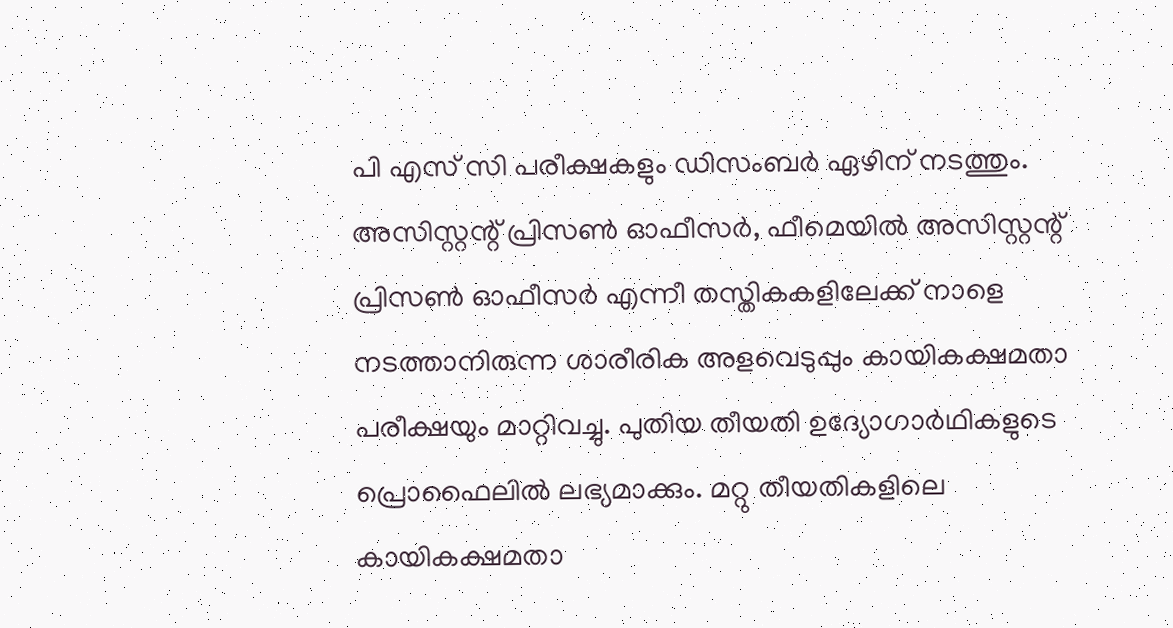പി എസ് സി പരീക്ഷകളും ഡിസംബര്‍ ഏഴിന് നടത്തും. അസിസ്റ്റന്റ് പ്രിസണ്‍ ഓഫീസര്‍, ഫീമെയില്‍ അസിസ്റ്റന്റ് പ്രിസണ്‍ ഓഫീസര്‍ എന്നീ തസ്തികകളിലേക്ക് നാളെ നടത്താനിരുന്ന ശാരീരിക അളവെടുപ്പും കായികക്ഷമതാ പരീക്ഷയും മാറ്റിവച്ചു. പുതിയ തീയതി ഉദ്യോഗാര്‍ഥികളുടെ പ്രൊഫൈലില്‍ ലഭ്യമാക്കും. മറ്റു തീയതികളിലെ കായികക്ഷമതാ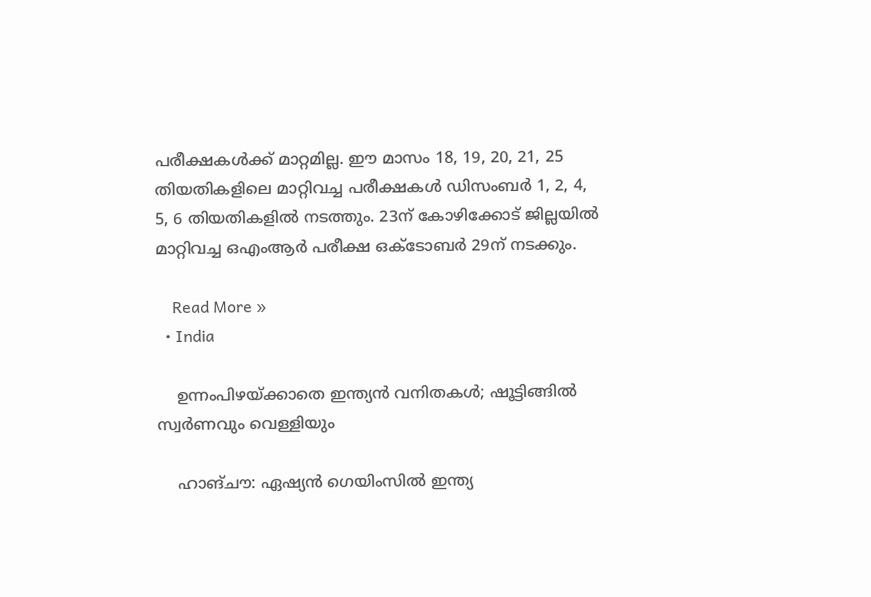പരീക്ഷകള്‍ക്ക് മാറ്റമില്ല. ഈ മാസം 18, 19, 20, 21, 25 തിയതികളിലെ മാറ്റിവച്ച പരീക്ഷകള്‍ ഡിസംബര്‍ 1, 2, 4, 5, 6 തിയതികളില്‍ നടത്തും. 23ന് കോഴിക്കോട് ജില്ലയില്‍ മാറ്റിവച്ച ഒഎംആര്‍ പരീക്ഷ ഒക്ടോബര്‍ 29ന് നടക്കും.

    Read More »
  • India

    ഉന്നംപിഴയ്ക്കാതെ ഇന്ത്യന്‍ വനിതകള്‍; ഷൂട്ടിങ്ങില്‍ സ്വര്‍ണവും വെള്ളിയും

    ഹാങ്ചൗ: ഏഷ്യന്‍ ഗെയിംസില്‍ ഇന്ത്യ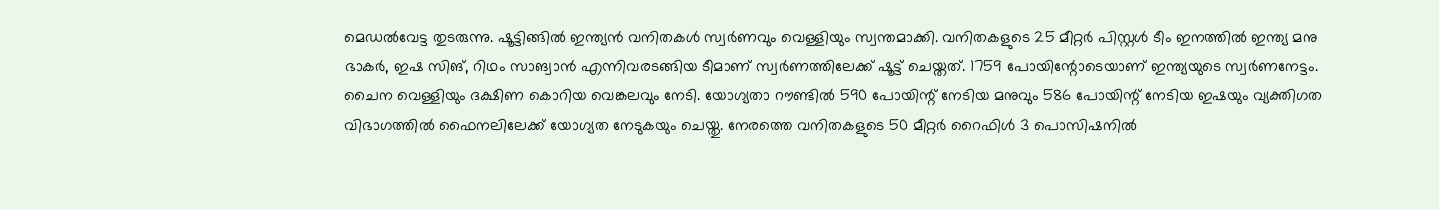മെഡല്‍വേട്ട തുടരുന്നു. ഷൂട്ടിങ്ങില്‍ ഇന്ത്യന്‍ വനിതകള്‍ സ്വര്‍ണവും വെള്ളിയും സ്വന്തമാക്കി. വനിതകളുടെ 25 മീറ്റര്‍ പിസ്റ്റള്‍ ടീം ഇനത്തില്‍ ഇന്ത്യ മനു ഭാകര്‍, ഇഷ സിങ്, റിഥം സാങ്വാന്‍ എന്നിവരടങ്ങിയ ടീമാണ് സ്വര്‍ണത്തിലേക്ക് ഷൂട്ട് ചെയ്തത്. 1759 പോയിന്റോടെയാണ് ഇന്ത്യയുടെ സ്വര്‍ണനേട്ടം. ചൈന വെള്ളിയും ദക്ഷിണ കൊറിയ വെങ്കലവും നേടി. യോഗ്യതാ റൗണ്ടില്‍ 590 പോയിന്റ് നേടിയ മനുവും 586 പോയിന്റ് നേടിയ ഇഷയും വ്യക്തിഗത വിഭാഗത്തില്‍ ഫൈനലിലേക്ക് യോഗ്യത നേടുകയും ചെയ്തു. നേരത്തെ വനിതകളുടെ 50 മീറ്റര്‍ റൈഫിള്‍ 3 പൊസിഷനില്‍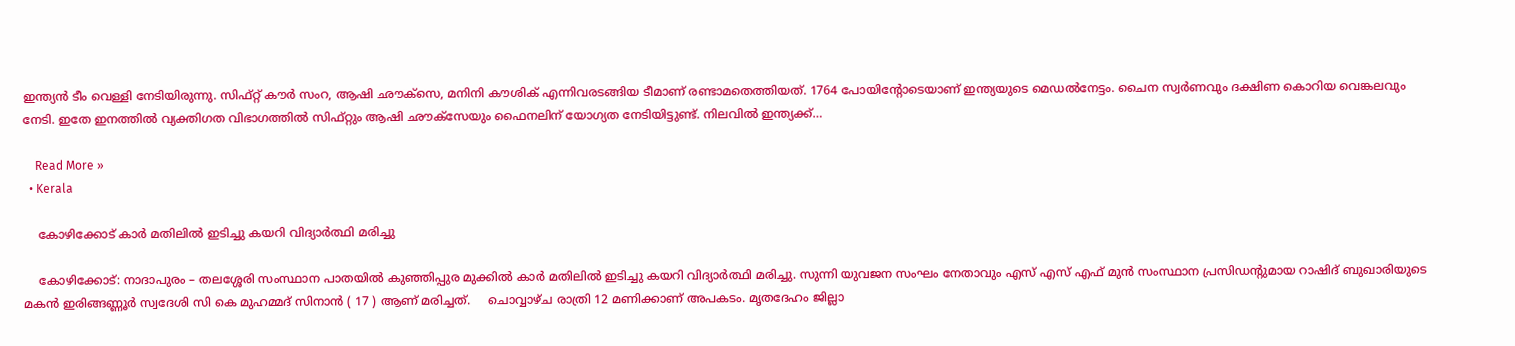ഇന്ത്യന്‍ ടീം വെള്ളി നേടിയിരുന്നു. സിഫ്റ്റ് കൗര്‍ സംറ, ആഷി ഛൗക്‌സെ, മനിനി കൗശിക് എന്നിവരടങ്ങിയ ടീമാണ് രണ്ടാമതെത്തിയത്. 1764 പോയിന്റോടെയാണ് ഇന്ത്യയുടെ മെഡല്‍നേട്ടം. ചൈന സ്വര്‍ണവും ദക്ഷിണ കൊറിയ വെങ്കലവും നേടി. ഇതേ ഇനത്തില്‍ വ്യക്തിഗത വിഭാഗത്തില്‍ സിഫ്റ്റും ആഷി ഛൗക്‌സേയും ഫൈനലിന് യോഗ്യത നേടിയിട്ടുണ്ട്. നിലവില്‍ ഇന്ത്യക്ക്…

    Read More »
  • Kerala

    കോഴിക്കോട് കാര്‍ മതിലില്‍ ഇടിച്ചു കയറി വിദ്യാര്‍ത്ഥി മരിച്ചു

    കോഴിക്കോട്: നാദാപുരം – തലശ്ശേരി സംസ്ഥാന പാതയില്‍ കുഞ്ഞിപ്പുര മുക്കില്‍ കാര്‍ മതിലില്‍ ഇടിച്ചു കയറി വിദ്യാര്‍ത്ഥി മരിച്ചു. സുന്നി യുവജന സംഘം നേതാവും എസ് എസ് എഫ് മുൻ സംസ്ഥാന പ്രസിഡന്റുമായ റാഷിദ് ബുഖാരിയുടെ മകൻ ഇരിങ്ങണ്ണൂര്‍ സ്വദേശി സി കെ മുഹമ്മദ് സിനാൻ ( 17 ) ആണ് മരിച്ചത്.     ചൊവ്വാഴ്ച രാത്രി 12 മണിക്കാണ് അപകടം. മൃതദേഹം ജില്ലാ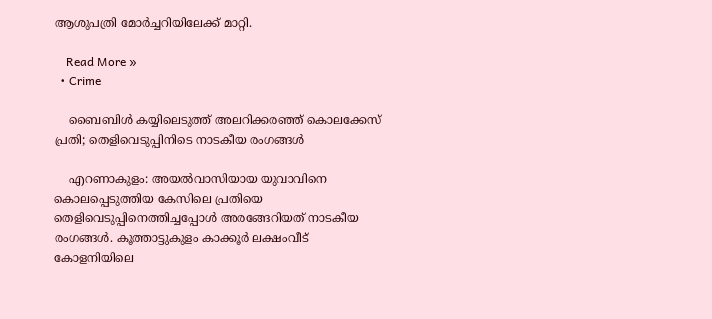ആശുപത്രി മോര്‍ച്ചറിയിലേക്ക് മാറ്റി.

    Read More »
  • Crime

    ബൈബിള്‍ കയ്യിലെടുത്ത് അലറിക്കരഞ്ഞ് കൊലക്കേസ് പ്രതി; തെളിവെടുപ്പിനിടെ നാടകീയ രംഗങ്ങള്‍

    എറണാകുളം: അയല്‍വാസിയായ യുവാവിനെ കൊലപ്പെടുത്തിയ കേസിലെ പ്രതിയെ തെളിവെടുപ്പിനെത്തിച്ചപ്പോള്‍ അരങ്ങേറിയത് നാടകീയ രംഗങ്ങള്‍. കൂത്താട്ടുകുളം കാക്കൂര്‍ ലക്ഷംവീട് കോളനിയിലെ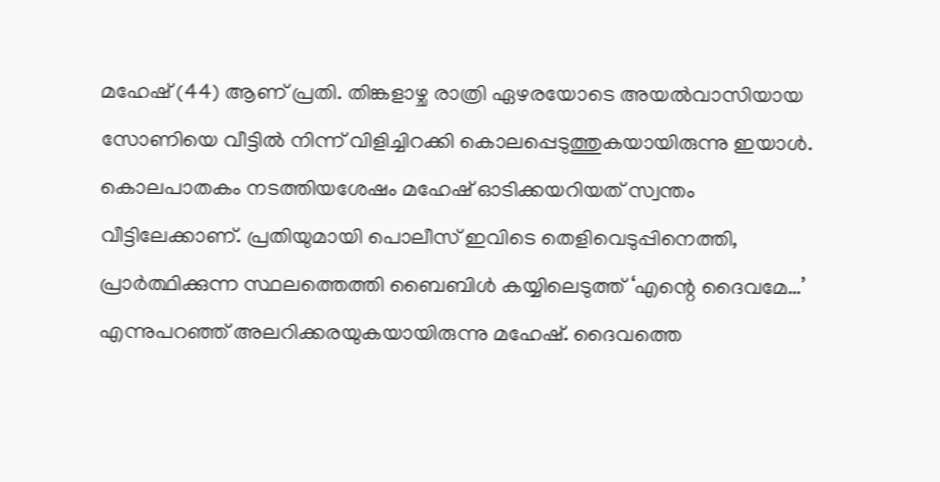മഹേഷ് (44) ആണ് പ്രതി. തിങ്കളാഴ്ച രാത്രി ഏഴരയോടെ അയല്‍വാസിയായ സോണിയെ വീട്ടില്‍ നിന്ന് വിളിച്ചിറക്കി കൊലപ്പെടുത്തുകയായിരുന്നു ഇയാള്‍. കൊലപാതകം നടത്തിയശേഷം മഹേഷ് ഓടിക്കയറിയത് സ്വന്തം വീട്ടിലേക്കാണ്. പ്രതിയുമായി പൊലീസ് ഇവിടെ തെളിവെടുപ്പിനെത്തി, പ്രാര്‍ത്ഥിക്കുന്ന സ്ഥലത്തെത്തി ബൈബിള്‍ കയ്യിലെടുത്ത് ‘എന്റെ ദൈവമേ…’ എന്നുപറഞ്ഞ് അലറിക്കരയുകയായിരുന്നു മഹേഷ്. ദൈവത്തെ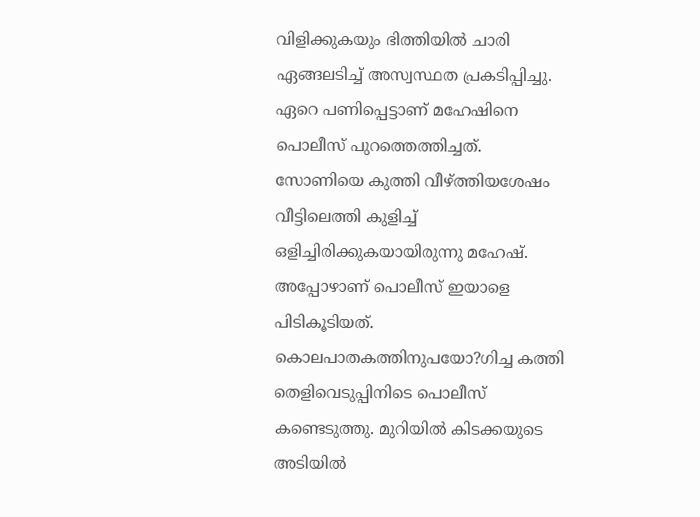വിളിക്കുകയും ഭിത്തിയില്‍ ചാരി ഏങ്ങലടിച്ച് അസ്വസ്ഥത പ്രകടിപ്പിച്ചു. ഏറെ പണിപ്പെട്ടാണ് മഹേഷിനെ പൊലീസ് പുറത്തെത്തിച്ചത്. സോണിയെ കുത്തി വീഴ്ത്തിയശേഷം വീട്ടിലെത്തി കുളിച്ച് ഒളിച്ചിരിക്കുകയായിരുന്നു മഹേഷ്. അപ്പോഴാണ് പൊലീസ് ഇയാളെ പിടികൂടിയത്. കൊലപാതകത്തിനുപയോ?ഗിച്ച കത്തി തെളിവെടുപ്പിനിടെ പൊലീസ് കണ്ടെടുത്തു. മുറിയില്‍ കിടക്കയുടെ അടിയില്‍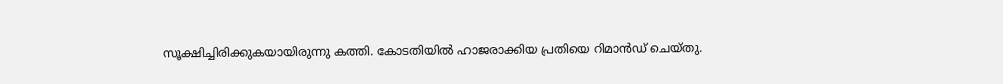സൂക്ഷിച്ചിരിക്കുകയായിരുന്നു കത്തി. കോടതിയില്‍ ഹാജരാക്കിയ പ്രതിയെ റിമാന്‍ഡ് ചെയ്തു.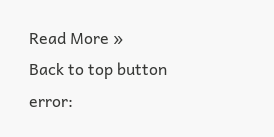Read More »
Back to top button
error: